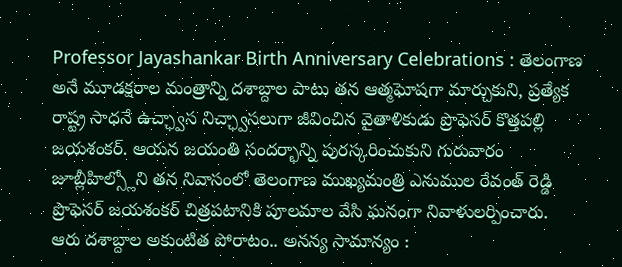Professor Jayashankar Birth Anniversary Celebrations : తెలంగాణ అనే మూడక్షరాల మంత్రాన్ని దశాబ్దాల పాటు తన ఆత్మఘోషగా మార్చుకుని, ప్రత్యేక రాష్ట్ర సాధనే ఉచ్ఛ్వాస నిచ్ఛ్వాసలుగా జీవించిన వైతాళికుడు ప్రొఫెసర్ కొత్తపల్లి జయశంకర్. ఆయన జయంతి సందర్భాన్ని పురస్కరించుకుని గురువారం జూబ్లీహిల్స్లోని తన నివాసంలో తెలంగాణ ముఖ్యమంత్రి ఎనుముల రేవంత్ రెడ్డి ప్రొఫెసర్ జయశంకర్ చిత్రపటానికి పూలమాల వేసి ఘనంగా నివాళులర్పించారు.
ఆరు దశాబ్దాల అకుంటిత పోరాటం.. అనన్య సామాన్యం :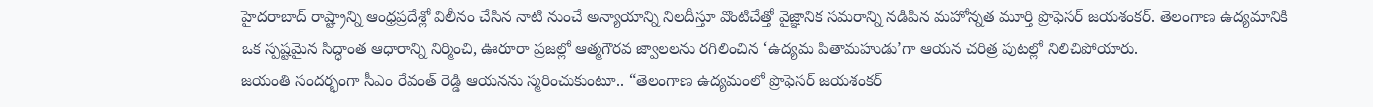హైదరాబాద్ రాష్ట్రాన్ని ఆంధ్రప్రదేశ్లో విలీనం చేసిన నాటి నుంచే అన్యాయాన్ని నిలదీస్తూ వొంటిచేత్తో వైజ్ఞానిక సమరాన్ని నడిపిన మహోన్నత మూర్తి ప్రొఫెసర్ జయశంకర్. తెలంగాణ ఉద్యమానికి ఒక స్పష్టమైన సిద్ధాంత ఆధారాన్ని నిర్మించి, ఊరూరా ప్రజల్లో ఆత్మగౌరవ జ్వాలలను రగిలించిన ‘ఉద్యమ పితామహుడు’గా ఆయన చరిత్ర పుటల్లో నిలిచిపోయారు.
జయంతి సందర్భంగా సీఎం రేవంత్ రెడ్డి ఆయనను స్మరించుకుంటూ.. “తెలంగాణ ఉద్యమంలో ప్రొఫెసర్ జయశంకర్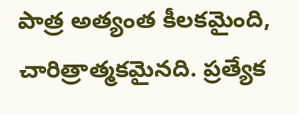పాత్ర అత్యంత కీలకమైంది, చారిత్రాత్మకమైనది. ప్రత్యేక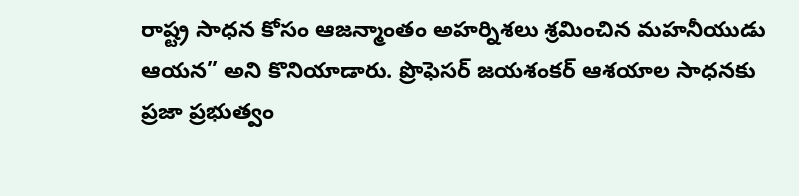రాష్ట్ర సాధన కోసం ఆజన్మాంతం అహర్నిశలు శ్రమించిన మహనీయుడు ఆయన” అని కొనియాడారు. ప్రొఫెసర్ జయశంకర్ ఆశయాల సాధనకు ప్రజా ప్రభుత్వం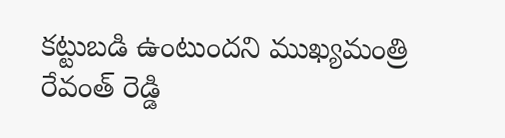కట్టుబడి ఉంటుందని ముఖ్యమంత్రి రేవంత్ రెడ్డి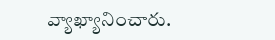వ్యాఖ్యానించారు.